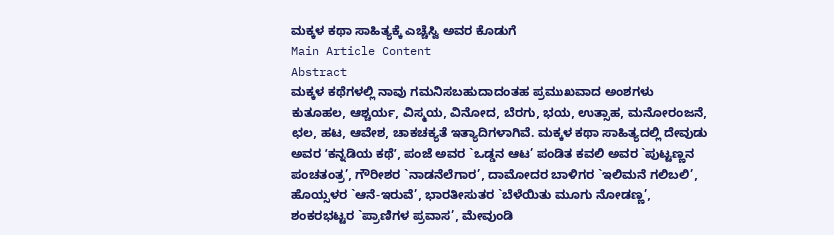ಮಕ್ಕಳ ಕಥಾ ಸಾಹಿತ್ಯಕ್ಕೆ ಎಚ್ಚೆಸ್ವಿ ಅವರ ಕೊಡುಗೆ
Main Article Content
Abstract
ಮಕ್ಕಳ ಕಥೆಗಳಲ್ಲಿ ನಾವು ಗಮನಿಸಬಹುದಾದಂತಹ ಪ್ರಮುಖವಾದ ಅಂಶಗಳು ಕುತೂಹಲ, ಆಶ್ಚರ್ಯ, ವಿಸ್ಮಯ, ವಿನೋದ, ಬೆರಗು, ಭಯ, ಉತ್ಸಾಹ, ಮನೋರಂಜನೆ, ಛಲ, ಹಟ, ಆವೇಶ, ಚಾಕಚಕ್ಯತೆ ಇತ್ಯಾದಿಗಳಾಗಿವೆ. ಮಕ್ಕಳ ಕಥಾ ಸಾಹಿತ್ಯದಲ್ಲಿ ದೇವುಡು ಅವರ ʼಕನ್ನಡಿಯ ಕಥೆʼ, ಪಂಜೆ ಅವರ `ಒಡ್ಡನ ಆಟ’ ಪಂಡಿತ ಕವಲಿ ಅವರ `ಪುಟ್ಟಣ್ಣನ ಪಂಚತಂತ್ರ’, ಗೌರೀಶರ `ನಾಡನೆಲೆಗಾರ’, ದಾಮೋದರ ಬಾಳಿಗರ `ಇಲಿಮನೆ ಗಲಿಬಲಿ’, ಹೊಯ್ಸಳರ `ಆನೆ-ಇರುವೆ’, ಭಾರತೀಸುತರ `ಬೆಳೆಯಿತು ಮೂಗು ನೋಡಣ್ಣ’, ಶಂಕರಭಟ್ಟರ `ಪ್ರಾಣಿಗಳ ಪ್ರವಾಸ’, ಮೇವುಂಡಿ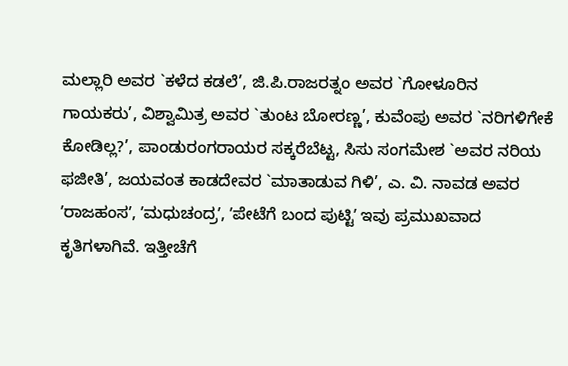ಮಲ್ಲಾರಿ ಅವರ `ಕಳೆದ ಕಡಲೆ’, ಜಿ.ಪಿ.ರಾಜರತ್ನಂ ಅವರ `ಗೋಳೂರಿನ ಗಾಯಕರು’, ವಿಶ್ವಾಮಿತ್ರ ಅವರ `ತುಂಟ ಬೋರಣ್ಣ’, ಕುವೆಂಪು ಅವರ `ನರಿಗಳಿಗೇಕೆ ಕೋಡಿಲ್ಲ?’, ಪಾಂಡುರಂಗರಾಯರ ಸಕ್ಕರೆಬೆಟ್ಟ, ಸಿಸು ಸಂಗಮೇಶ `ಅವರ ನರಿಯ ಫಜೀತಿ’, ಜಯವಂತ ಕಾಡದೇವರ `ಮಾತಾಡುವ ಗಿಳಿ’, ಎ. ವಿ. ನಾವಡ ಅವರ ʼರಾಜಹಂಸʼ, ʼಮಧುಚಂದ್ರʼ, ʼಪೇಟೆಗೆ ಬಂದ ಪುಟ್ಟಿʼ ಇವು ಪ್ರಮುಖವಾದ ಕೃತಿಗಳಾಗಿವೆ. ಇತ್ತೀಚೆಗೆ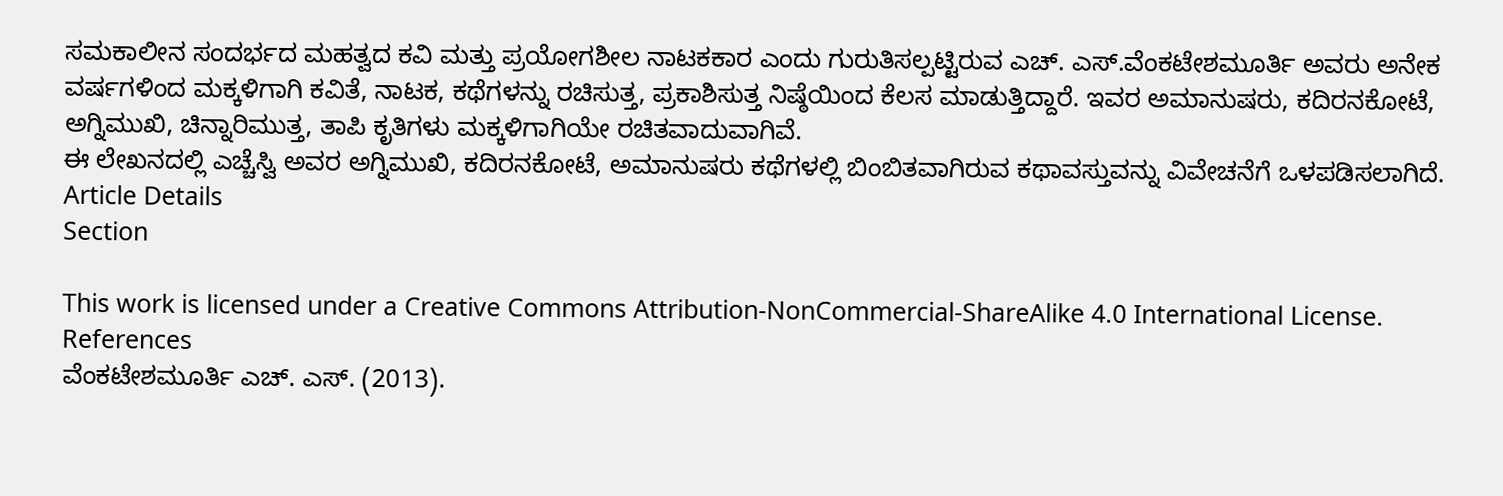ಸಮಕಾಲೀನ ಸಂದರ್ಭದ ಮಹತ್ವದ ಕವಿ ಮತ್ತು ಪ್ರಯೋಗಶೀಲ ನಾಟಕಕಾರ ಎಂದು ಗುರುತಿಸಲ್ಪಟ್ಟಿರುವ ಎಚ್. ಎಸ್.ವೆಂಕಟೇಶಮೂರ್ತಿ ಅವರು ಅನೇಕ ವರ್ಷಗಳಿಂದ ಮಕ್ಕಳಿಗಾಗಿ ಕವಿತೆ, ನಾಟಕ, ಕಥೆಗಳನ್ನು ರಚಿಸುತ್ತ, ಪ್ರಕಾಶಿಸುತ್ತ ನಿಷ್ಠೆಯಿಂದ ಕೆಲಸ ಮಾಡುತ್ತಿದ್ದಾರೆ. ಇವರ ಅಮಾನುಷರು, ಕದಿರನಕೋಟೆ, ಅಗ್ನಿಮುಖಿ, ಚಿನ್ನಾರಿಮುತ್ತ, ತಾಪಿ ಕೃತಿಗಳು ಮಕ್ಕಳಿಗಾಗಿಯೇ ರಚಿತವಾದುವಾಗಿವೆ.
ಈ ಲೇಖನದಲ್ಲಿ ಎಚ್ಚೆಸ್ವಿ ಅವರ ಅಗ್ನಿಮುಖಿ, ಕದಿರನಕೋಟೆ, ಅಮಾನುಷರು ಕಥೆಗಳಲ್ಲಿ ಬಿಂಬಿತವಾಗಿರುವ ಕಥಾವಸ್ತುವನ್ನು ವಿವೇಚನೆಗೆ ಒಳಪಡಿಸಲಾಗಿದೆ.
Article Details
Section

This work is licensed under a Creative Commons Attribution-NonCommercial-ShareAlike 4.0 International License.
References
ವೆಂಕಟೇಶಮೂರ್ತಿ ಎಚ್. ಎಸ್. (2013).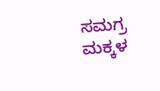ಸಮಗ್ರ ಮಕ್ಕಳ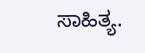ಸಾಹಿತ್ಯ.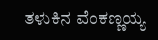ತಳುಕಿನ ವೆಂಕಣ್ಣಯ್ಯ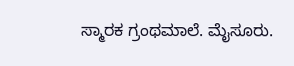ಸ್ಮಾರಕ ಗ್ರಂಥಮಾಲೆ. ಮೈಸೂರು.